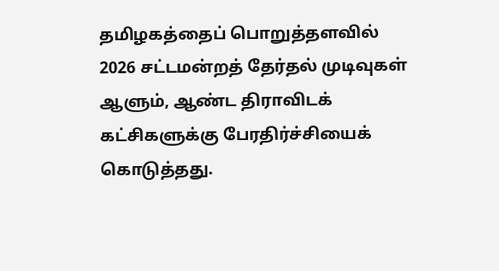தமிழகத்தைப் பொறுத்தளவில் 2026 சட்டமன்றத் தேர்தல் முடிவுகள் ஆளும், ஆண்ட திராவிடக் கட்சிகளுக்கு பேரதிர்ச்சியைக் கொடுத்தது.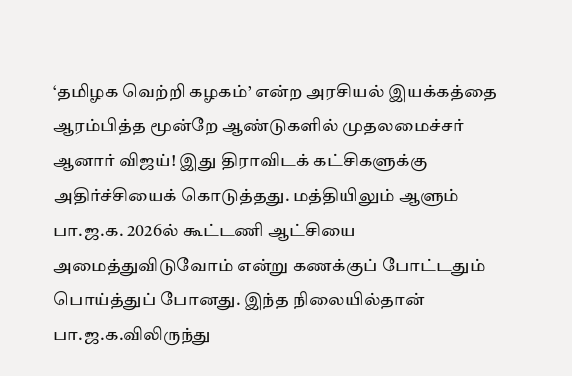‘தமிழக வெற்றி கழகம்’ என்ற அரசியல் இயக்கத்தை ஆரம்பித்த மூன்றே ஆண்டுகளில் முதலமைச்சர் ஆனார் விஜய்! இது திராவிடக் கட்சிகளுக்கு அதிர்ச்சியைக் கொடுத்தது. மத்தியிலும் ஆளும் பா.ஜ.க. 2026ல் கூட்டணி ஆட்சியை அமைத்துவிடுவோம் என்று கணக்குப் போட்டதும் பொய்த்துப் போனது. இந்த நிலையில்தான் பா.ஜ.க.விலிருந்து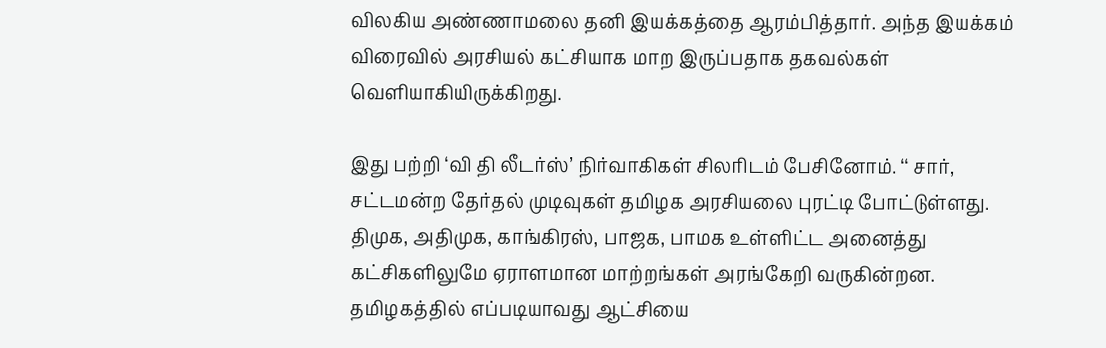விலகிய அண்ணாமலை தனி இயக்கத்தை ஆரம்பித்தார். அந்த இயக்கம் விரைவில் அரசியல் கட்சியாக மாற இருப்பதாக தகவல்கள் வெளியாகியிருக்கிறது.

இது பற்றி ‘வி தி லீடர்ஸ்’ நிர்வாகிகள் சிலரிடம் பேசினோம். ‘‘ சார், சட்டமன்ற தேர்தல் முடிவுகள் தமிழக அரசியலை புரட்டி போட்டுள்ளது. திமுக, அதிமுக, காங்கிரஸ், பாஜக, பாமக உள்ளிட்ட அனைத்து கட்சிகளிலுமே ஏராளமான மாற்றங்கள் அரங்கேறி வருகின்றன. தமிழகத்தில் எப்படியாவது ஆட்சியை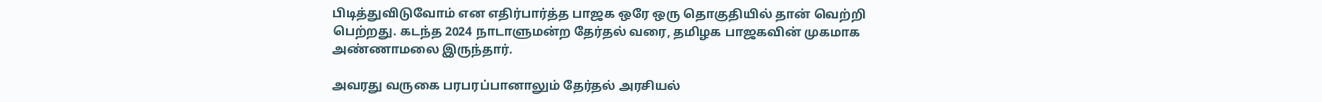பிடித்துவிடுவோம் என எதிர்பார்த்த பாஜக ஒரே ஒரு தொகுதியில் தான் வெற்றி பெற்றது. கடந்த 2024 நாடாளுமன்ற தேர்தல் வரை, தமிழக பாஜகவின் முகமாக அண்ணாமலை இருந்தார்.

அவரது வருகை பரபரப்பானாலும் தேர்தல் அரசியல்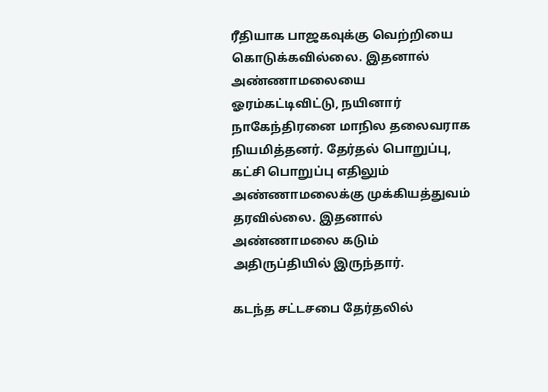ரீதியாக பாஜகவுக்கு வெற்றியை கொடுக்கவில்லை. இதனால் அண்ணாமலையை ஓரம்கட்டிவிட்டு, நயினார் நாகேந்திரனை மாநில தலைவராக நியமித்தனர். தேர்தல் பொறுப்பு, கட்சி பொறுப்பு எதிலும் அண்ணாமலைக்கு முக்கியத்துவம் தரவில்லை. இதனால் அண்ணாமலை கடும் அதிருப்தியில் இருந்தார்.

கடந்த சட்டசபை தேர்தலில்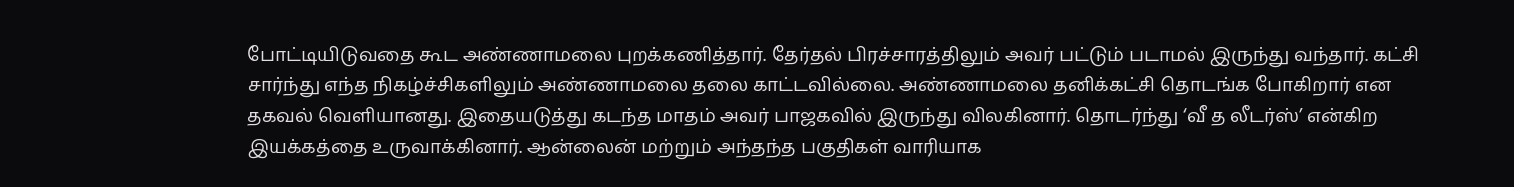போட்டியிடுவதை கூட அண்ணாமலை புறக்கணித்தார். தேர்தல் பிரச்சாரத்திலும் அவர் பட்டும் படாமல் இருந்து வந்தார். கட்சி சார்ந்து எந்த நிகழ்ச்சிகளிலும் அண்ணாமலை தலை காட்டவில்லை. அண்ணாமலை தனிக்கட்சி தொடங்க போகிறார் என தகவல் வெளியானது. இதையடுத்து கடந்த மாதம் அவர் பாஜகவில் இருந்து விலகினார். தொடர்ந்து ‘வீ த லீடர்ஸ்’ என்கிற இயக்கத்தை உருவாக்கினார். ஆன்லைன் மற்றும் அந்தந்த பகுதிகள் வாரியாக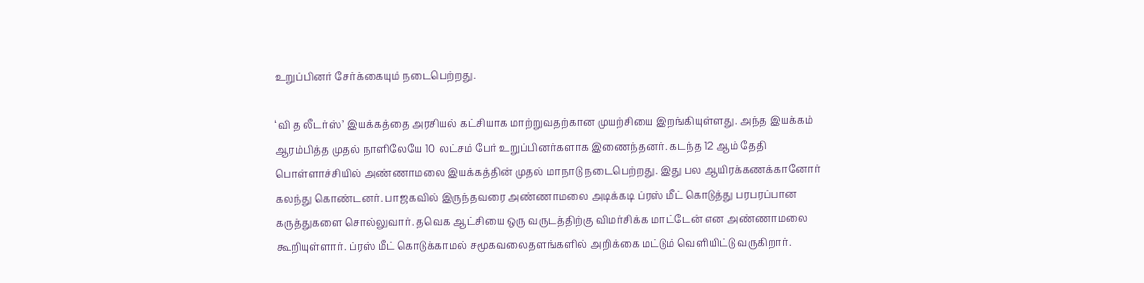உறுப்பினர் சேர்க்கையும் நடைபெற்றது.

‘வி த லீடர்ஸ்’ இயக்கத்தை அரசியல் கட்சியாக மாற்றுவதற்கான முயற்சியை இறங்கியுள்ளது. அந்த இயக்கம் ஆரம்பித்த முதல் நாளிலேயே 10 லட்சம் பேர் உறுப்பினர்களாக இணைந்தனர். கடந்த 12 ஆம் தேதி பொள்ளாச்சியில் அண்ணாமலை இயக்கத்தின் முதல் மாநாடு நடைபெற்றது. இது பல ஆயிரக்கணக்கானோர் கலந்து கொண்டனர். பாஜகவில் இருந்தவரை அண்ணாமலை அடிக்கடி ப்ரஸ் மீட் கொடுத்து பரபரப்பான கருத்துகளை சொல்லுவார். தவெக ஆட்சியை ஒரு வருடத்திற்கு விமர்சிக்க மாட்டேன் என அண்ணாமலை கூறியுள்ளார். ப்ரஸ் மீட் கொடுக்காமல் சமூகவலைதளங்களில் அறிக்கை மட்டும் வெளியிட்டு வருகிறார்.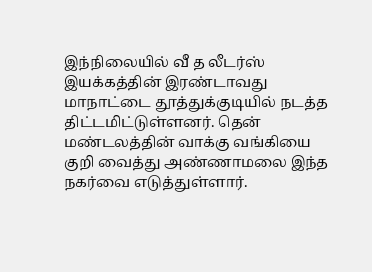இந்நிலையில் வீ த லீடர்ஸ் இயக்கத்தின் இரண்டாவது மாநாட்டை தூத்துக்குடியில் நடத்த திட்டமிட்டுள்ளனர். தென் மண்டலத்தின் வாக்கு வங்கியை குறி வைத்து அண்ணாமலை இந்த நகர்வை எடுத்துள்ளார்.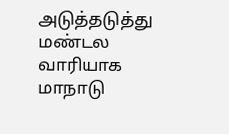அடுத்தடுத்து மண்டல வாரியாக மாநாடு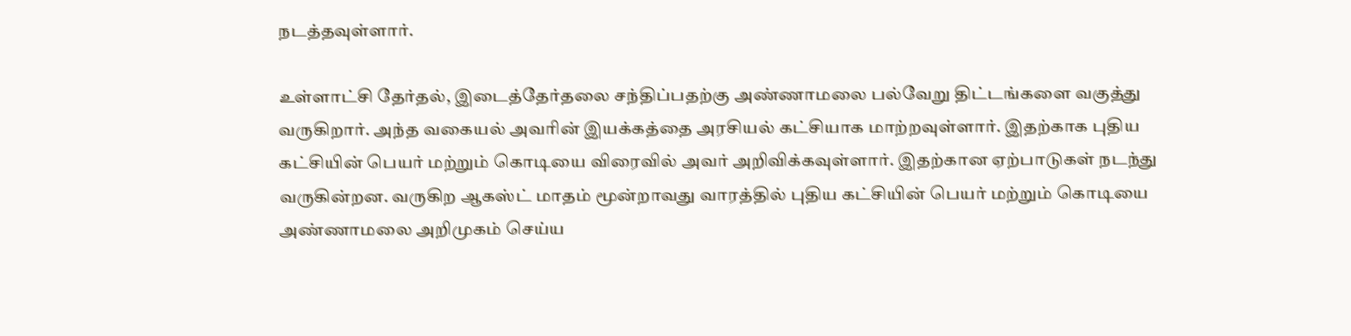நடத்தவுள்ளார்.

உள்ளாட்சி தேர்தல், இடைத்தேர்தலை சந்திப்பதற்கு அண்ணாமலை பல்வேறு திட்டங்களை வகுத்து வருகிறார். அந்த வகையல் அவரின் இயக்கத்தை அரசியல் கட்சியாக மாற்றவுள்ளார். இதற்காக புதிய கட்சியின் பெயர் மற்றும் கொடியை விரைவில் அவர் அறிவிக்கவுள்ளார். இதற்கான ஏற்பாடுகள் நடந்து வருகின்றன. வருகிற ஆகஸ்ட் மாதம் மூன்றாவது வாரத்தில் புதிய கட்சியின் பெயர் மற்றும் கொடியை அண்ணாமலை அறிமுகம் செய்ய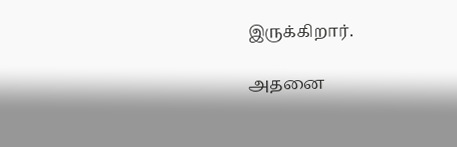இருக்கிறார்.

அதனை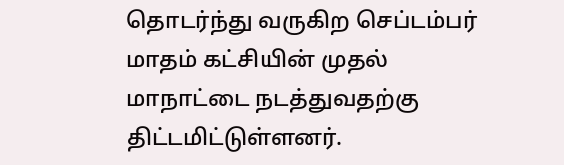தொடர்ந்து வருகிற செப்டம்பர் மாதம் கட்சியின் முதல் மாநாட்டை நடத்துவதற்கு திட்டமிட்டுள்ளனர்.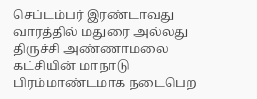செப்டம்பர் இரண்டாவது வாரத்தில் மதுரை அல்லது திருச்சி அண்ணாமலை கட்சியின் மாநாடு பிரம்மாண்டமாக நடைபெற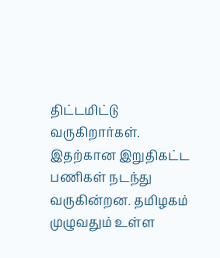திட்டமிட்டு வருகிறார்கள். இதற்கான இறுதிகட்ட பணிகள் நடந்து வருகின்றன. தமிழகம் முழுவதும் உள்ள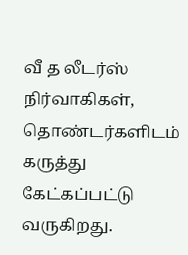வீ த லீடர்ஸ் நிர்வாகிகள், தொண்டர்களிடம் கருத்து கேட்கப்பட்டு வருகிறது.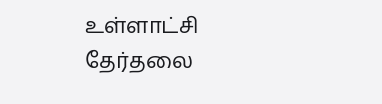உள்ளாட்சி தேர்தலை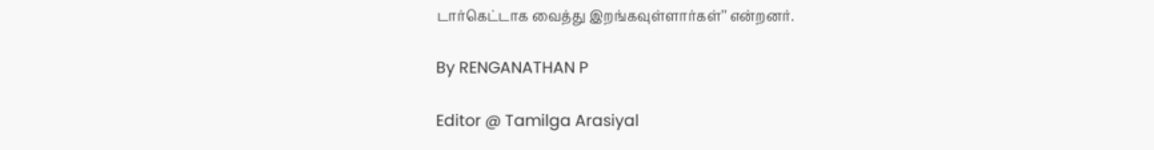டார்கெட்டாக வைத்து இறங்கவுள்ளார்கள்’’ என்றனர்.

By RENGANATHAN P

Editor @ Tamilga Arasiyal